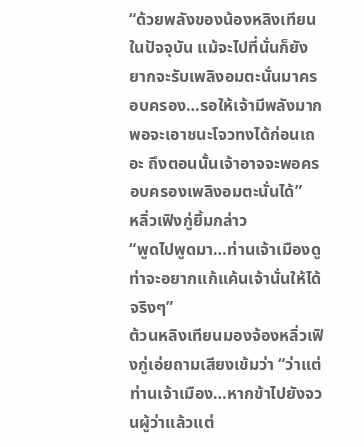“ด้วยพลังของน้องหลิงเทียนในปัจจุบัน แม้จะไปที่นั่นก็ยังยากจะรับเพลิงอมตะนั่นมาครอบครอง…รอให้เจ้ามีพลังมากพอจะเอาชนะโจวทงได้ก่อนเถอะ ถึงตอนนั้นเจ้าอาจจะพอครอบครองเพลิงอมตะนั่นได้”
หลิ่วเฟิงกู่ยิ้มกล่าว
“พูดไปพูดมา…ท่านเจ้าเมืองดูท่าจะอยากแก้แค้นเจ้านั่นให้ได้จริงๆ”
ต้วนหลิงเทียนมองจ้องหลิ่วเฟิงกู่เอ่ยถามเสียงเข้มว่า “ว่าแต่ท่านเจ้าเมือง…หากข้าไปยังจวนผู้ว่าแล้วแต่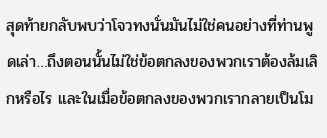สุดท้ายกลับพบว่าโจวทงนั่นมันไม่ใช่คนอย่างที่ท่านพูดเล่า…ถึงตอนนั้นไม่ใช่ข้อตกลงของพวกเราต้องล้มเลิกหรือไร และในเมื่อข้อตกลงของพวกเรากลายเป็นโม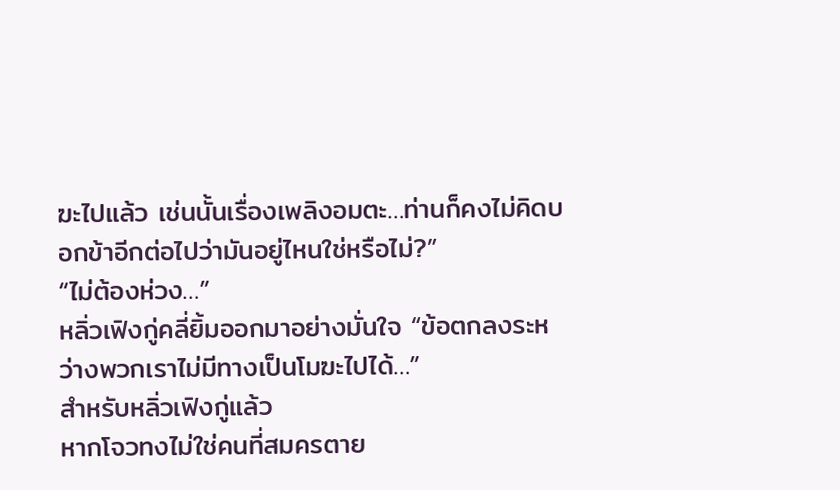ฆะไปแล้ว เช่นนั้นเรื่องเพลิงอมตะ…ท่านก็คงไม่คิดบอกข้าอีกต่อไปว่ามันอยู่ไหนใช่หรือไม่?”
“ไม่ต้องห่วง…”
หลิ่วเฟิงกู่คลี่ยิ้มออกมาอย่างมั่นใจ “ข้อตกลงระหว่างพวกเราไม่มีทางเป็นโมฆะไปได้…”
สำหรับหลิ่วเฟิงกู่แล้ว
หากโจวทงไม่ใช่คนที่สมครตาย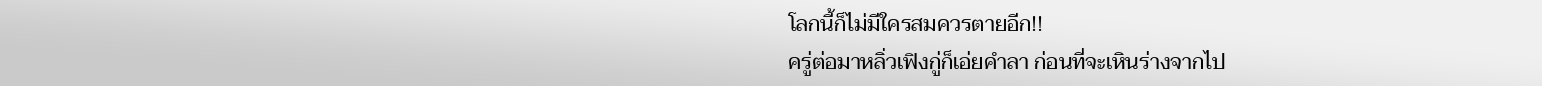โลกนี้ก็ไม่มีใครสมควรตายอีก!!
ครู่ต่อมาหลิ่วเฟิงกู่ก็เอ่ยคำลา ก่อนที่จะเหินร่างจากไป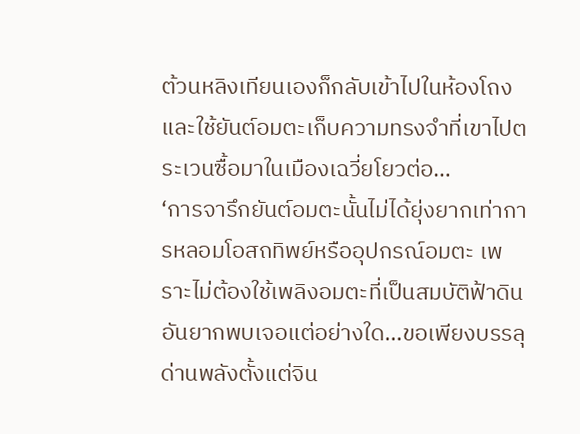ต้วนหลิงเทียนเองก็กลับเข้าไปในห้องโถง และใช้ยันต์อมตะเก็บความทรงจำที่เขาไปตระเวนซื้อมาในเมืองเฉวี่ยโยวต่อ…
‘การจารึกยันต์อมตะนั้นไม่ได้ยุ่งยากเท่าการหลอมโอสถทิพย์หรืออุปกรณ์อมตะ เพราะไม่ต้องใช้เพลิงอมตะที่เป็นสมบัติฟ้าดินอันยากพบเจอแต่อย่างใด…ขอเพียงบรรลุด่านพลังตั้งแต่จิน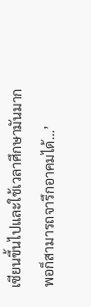เซียนขึ้นไปและใช้เวลาศึกษามันมากพอก็สามารถจารึกอาคมได้…’